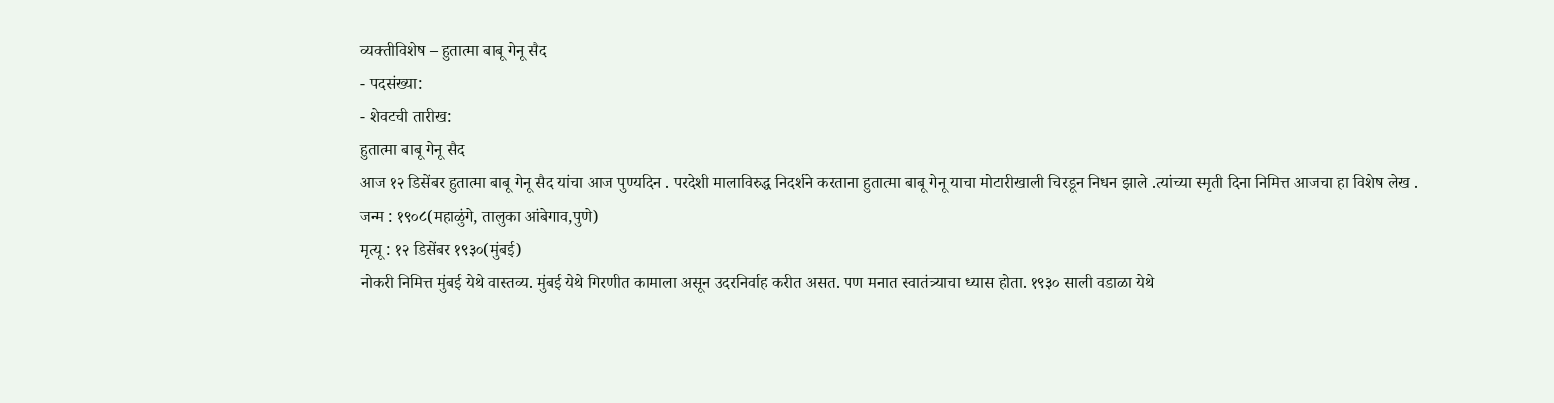व्यक्तीविशेष – हुतात्मा बाबू गेनू सैद
- पदसंख्या:
- शेवटची तारीख:
हुतात्मा बाबू गेनू सैद
आज १२ डिसेंबर हुतात्मा बाबू गेनू सैद यांचा आज पुण्यदिन . परदेशी मालाविरुद्ध निदर्शने करताना हुतात्मा बाबू गेनू याचा मोटारीखाली चिरडून निधन झाले .त्यांच्या स्मृती दिना निमित्त आजचा हा विशेष लेख .
जन्म : १९०८(महाळुंगे, तालुका आंबेगाव,पुणे)
मृत्यू : १२ डिसेंबर १९३०(मुंबई)
नोकरी निमित्त मुंबई येथे वास्तव्य. मुंबई येथे गिरणीत कामाला असून उदरनिर्वाह करीत असत. पण मनात स्वातंत्र्याचा ध्यास होता. १९३० साली वडाळा येथे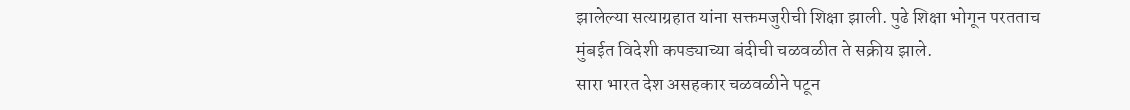झालेल्या सत्याग्रहात यांना सक्तमजुरीची शिक्षा झाली. पुढे शिक्षा भोगून परतताच मुंबईत विदेशी कपड्याच्या बंदीची चळवळीत ते सक्रीय झाले.
सारा भारत देश असहकार चळवळीने पटून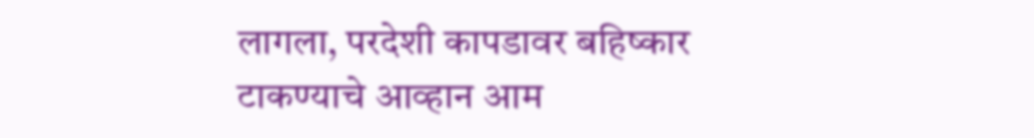लागला, परदेशी कापडावर बहिष्कार टाकण्याचे आव्हान आम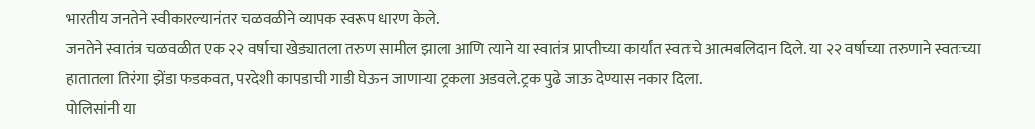भारतीय जनतेने स्वीकारल्यानंतर चळवळीने व्यापक स्वरूप धारण केले.
जनतेने स्वातंत्र चळवळीत एक २२ वर्षाचा खेड्यातला तरुण सामील झाला आणि त्याने या स्वातंत्र प्राप्तीच्या कार्यांत स्वतःचे आत्मबलिदान दिले. या २२ वर्षाच्या तरुणाने स्वतःच्या हातातला तिरंगा झेंडा फडकवत, परदेशी कापडाची गाडी घेऊन जाणाऱ्या ट्रकला अडवले.ट्रक पुढे जाऊ देण्यास नकार दिला.
पोलिसांनी या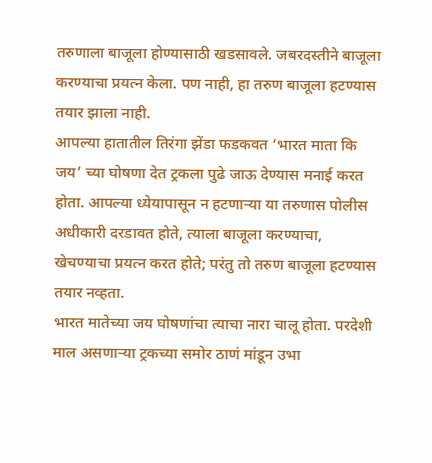तरुणाला बाजूला होण्यासाठी खडसावले. जबरदस्तीने बाजूला करण्याचा प्रयत्न केला. पण नाही, हा तरुण बाजूला हटण्यास तयार झाला नाही.
आपल्या हातातील तिरंगा झेंडा फडकवत ‘भारत माता कि जय’ च्या घोषणा देत ट्रकला पुढे जाऊ देण्यास मनाई करत होता. आपल्या ध्येयापासून न हटणाऱ्या या तरुणास पोलीस अधीकारी दरडावत होते, त्याला बाजूला करण्याचा, खेचण्याचा प्रयत्न करत होते; परंतु तो तरुण बाजूला हटण्यास तयार नव्हता.
भारत मातेच्या जय घोषणांचा त्याचा नारा चालू होता. परदेशी माल असणाऱ्या ट्रकच्या समोर ठाणं मांडून उभा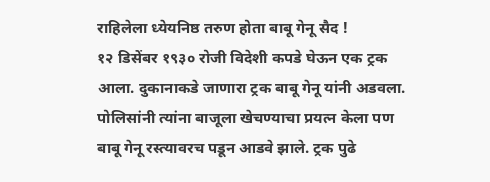राहिलेला ध्येयनिष्ठ तरुण होता बाबू गेनू सैद !
१२ डिसेंबर १९३० रोजी विदेशी कपडे घेऊन एक ट्रक आला. दुकानाकडे जाणारा ट्रक बाबू गेनू यांनी अडवला. पोलिसांनी त्यांना बाजूला खेचण्याचा प्रयत्न केला पण बाबू गेनू रस्त्यावरच पडून आडवे झाले. ट्रक पुढे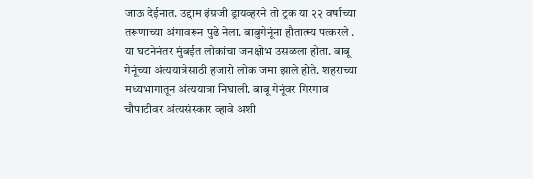जाऊ देईनात. उद्दाम इंग्रजी ड्रायव्हरने तो ट्रक या २२ वर्षाच्या तरूणाच्या अंगावरून पुढे नेला. बाबुगेनूंना हौतात्म्य पत्करले .
या घटनेनंतर मुंबईत लोकांचा जनक्षोभ उसळला होता. बाबू गेनूंच्या अंत्ययात्रेसाठी हजारो लोक जमा झाले होते. शहराच्या मध्यभागातून अंत्ययात्रा निघाली. बाबू गेनूंवर गिरगाव चौपाटीवर अंत्यसंस्कार व्हावे अशी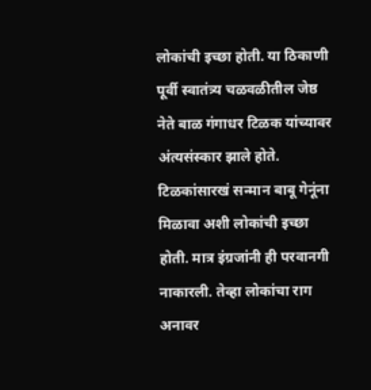लोकांची इच्छा होती. या ठिकाणी पूर्वी स्वातंत्र्य चळवळीतील जेष्ठ नेते बाळ गंगाधर टिळक यांच्यावर अंत्यसंस्कार झाले होते. टिळकांसारखं सन्मान बाबू गेनूंना मिळावा अशी लोकांची इच्छा होती. मात्र इंग्रजांनी ही परवानगी नाकारली. तेव्हा लोकांचा राग अनावर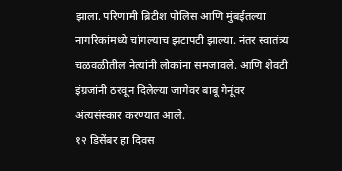झाला. परिणामी ब्रिटीश पोलिस आणि मुंबईतल्या नागरिकांमध्ये चांगल्याच झटापटी झाल्या. नंतर स्वातंत्र्य चळवळीतील नेत्यांनी लोकांना समजावले. आणि शेवटी इंग्रजांनी ठरवून दिलेल्या जागेवर बाबू गेनूंवर अंत्यसंस्कार करण्यात आले.
१२ डिसेंबर हा दिवस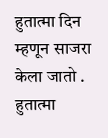हुतात्मा दिन म्हणून साजरा केला जातो .
हुतात्मा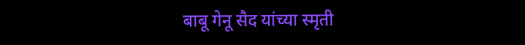बाबू गेनू सैद यांच्या स्मृती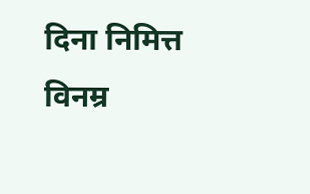दिना निमित्त विनम्र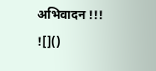अभिवादन !!!
![]()